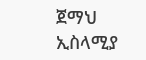ጀማህ ኢስላሚያ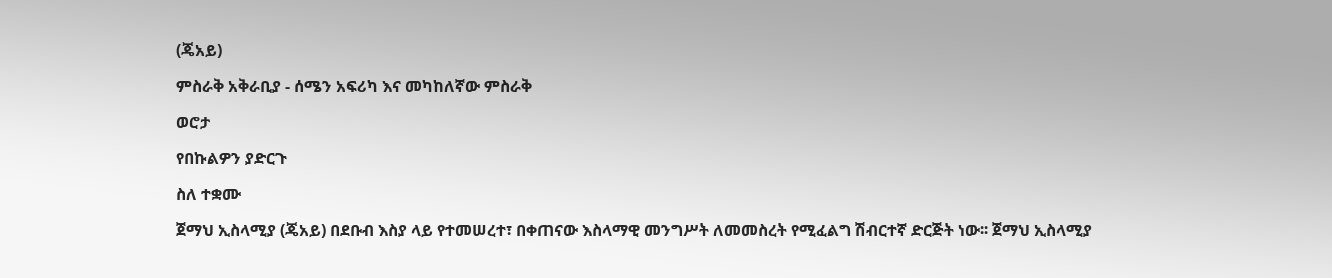(ጄአይ)

ምስራቅ አቅራቢያ - ሰሜን አፍሪካ እና መካከለኛው ምስራቅ

ወሮታ

የበኩልዎን ያድርጉ

ስለ ተቋሙ

ጀማህ ኢስላሚያ (ጄአይ) በደቡብ እስያ ላይ የተመሠረተ፣ በቀጠናው እስላማዊ መንግሥት ለመመስረት የሚፈልግ ሽብርተኛ ድርጅት ነው፡፡ ጀማህ ኢስላሚያ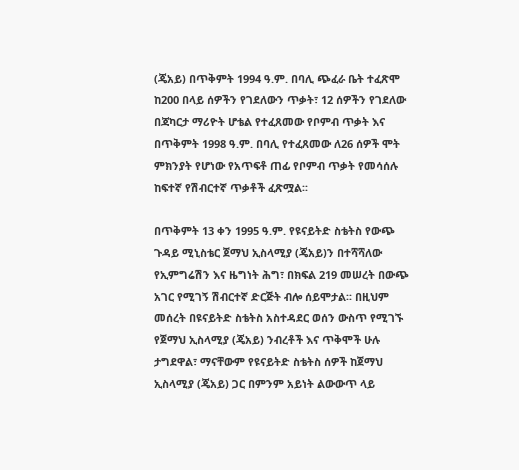(ጄአይ) በጥቅምት 1994 ዓ.ም. በባሊ ጭፈራ ቤት ተፈጽሞ ከ200 በላይ ሰዎችን የገደለውን ጥቃት፣ 12 ሰዎችን የገደለው በጃካርታ ማሪዮት ሆቴል የተፈጸመው የቦምብ ጥቃት እና በጥቅምት 1998 ዓ.ም. በባሊ የተፈጸመው ለ26 ሰዎች ሞት ምክንያት የሆነው የአጥፍቶ ጠፊ የቦምብ ጥቃት የመሳሰሉ ከፍተኛ የሽብርተኛ ጥቃቶች ፈጽሟል፡፡

በጥቅምት 13 ቀን 1995 ዓ.ም. የዩናይትድ ስቴትስ የውጭ ጉዳይ ሚኒስቴር ጀማህ ኢስላሚያ (ጄአይ)ን በተሻሻለው የኢምግሬሽን እና ዜግነት ሕግ፣ በክፍል 219 መሠረት በውጭ አገር የሚገኝ ሽብርተኛ ድርጅት ብሎ ሰይሞታል፡፡ በዚህም መሰረት በዩናይትድ ስቴትስ አስተዳደር ወሰን ውስጥ የሚገኙ የጀማህ ኢስላሚያ (ጄአይ) ንብረቶች እና ጥቅሞች ሁሉ ታግደዋል፣ ማናቸውም የዩናይትድ ስቴትስ ሰዎች ከጀማህ ኢስላሚያ (ጄአይ) ጋር በምንም አይነት ልውውጥ ላይ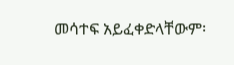መሳተፍ አይፈቀድላቸውም፡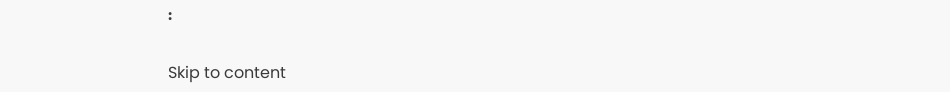፡

Skip to content